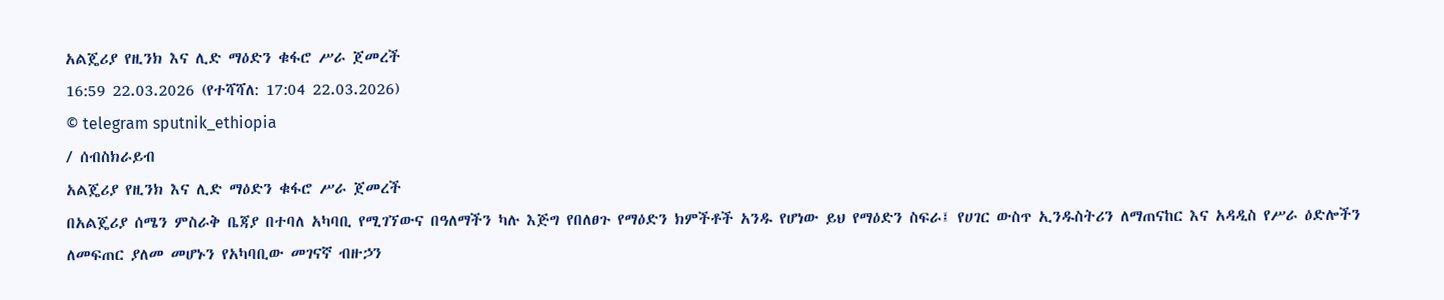አልጄሪያ የዚንክ እና ሊድ ማዕድን ቁፋሮ ሥራ ጀመረች
16:59 22.03.2026 (የተሻሻለ: 17:04 22.03.2026)
© telegram sputnik_ethiopia
/ ሰብስክራይብ
አልጄሪያ የዚንክ እና ሊድ ማዕድን ቁፋሮ ሥራ ጀመረች
በአልጄሪያ ሰሜን ምስራቅ ቤጃያ በተባለ አካባቢ የሚገኘውና በዓለማችን ካሉ እጅግ የበለፀጉ የማዕድን ክምችቶች አንዱ የሆነው ይህ የማዕድን ስፍራ፤ የሀገር ውስጥ ኢንዱስትሪን ለማጠናከር እና አዳዲስ የሥራ ዕድሎችን ለመፍጠር ያለመ መሆኑን የአካባቢው መገናኛ ብዙኃን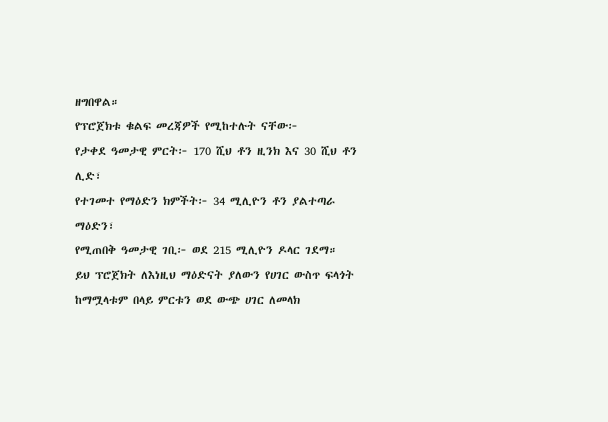ዘግበዋል።
የፕሮጀክቱ ቁልፍ መረጃዎች የሚከተሉት ናቸው፦
የታቀደ ዓመታዊ ምርት፦ 170 ሺህ ቶን ዚንክ እና 30 ሺህ ቶን ሊድ፣
የተገመተ የማዕድን ክምችት፦ 34 ሚሊዮን ቶን ያልተጣራ ማዕድን፣
የሚጠበቅ ዓመታዊ ገቢ፦ ወደ 215 ሚሊዮን ዶላር ገደማ።
ይህ ፕሮጀክት ለእነዚህ ማዕድናት ያለውን የሀገር ውስጥ ፍላጎት ከማሟላቱም በላይ ምርቱን ወደ ውጭ ሀገር ለመላክ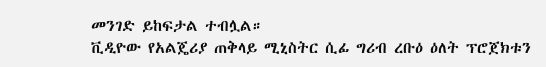መንገድ ይከፍታል ተብሏል።
ቪዲዮው የአልጄሪያ ጠቅላይ ሚኒስትር ሲፊ ግሪብ ረቡዕ ዕለት ፕሮጀክቱን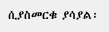ሲያስመርቁ ያሳያል፡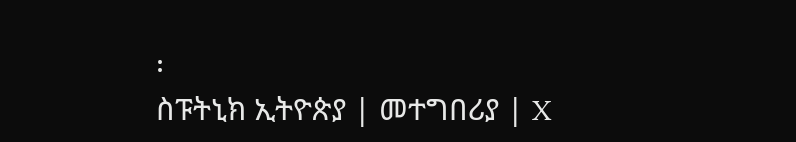፡
ስፑትኒክ ኢትዮጵያ | መተግበሪያ | X